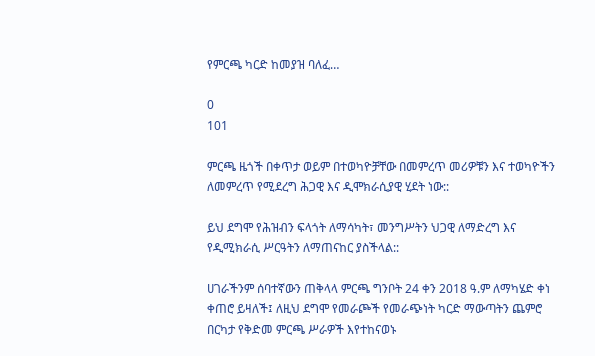የምርጫ ካርድ ከመያዝ ባለፈ…

0
101

ምርጫ ዜጎች በቀጥታ ወይም በተወካዮቻቸው በመምረጥ መሪዎቹን እና ተወካዮችን ለመምረጥ የሚደረግ ሕጋዊ እና ዲሞክራሲያዊ ሂደት ነው::

ይህ ደግሞ የሕዝብን ፍላጎት ለማሳካት፣ መንግሥትን ህጋዊ ለማድረግ እና የዲሚክራሲ ሥርዓትን ለማጠናከር ያስችላል::

ሀገራችንም ሰባተኛውን ጠቅላላ ምርጫ ግንቦት 24 ቀን 2018 ዓ.ም ለማካሄድ ቀነ ቀጠሮ ይዛለች፤ ለዚህ ደግሞ የመራጮች የመራጭነት ካርድ ማውጣትን ጨምሮ በርካታ የቅድመ ምርጫ ሥራዎች እየተከናወኑ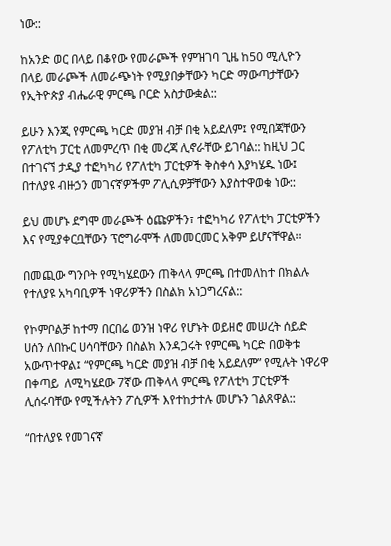ነው::

ከአንድ ወር በላይ በቆየው የመራጮች የምዝገባ ጊዜ ከ50 ሚሊዮን በላይ መራጮች ለመራጭነት የሚያበቃቸውን ካርድ ማውጣታቸውን የኢትዮጵያ ብሔራዊ ምርጫ ቦርድ አስታውቋል::

ይሁን እንጂ የምርጫ ካርድ መያዝ ብቻ በቂ አይደለም፤ የሚበጃቸውን የፖለቲካ ፓርቲ ለመምረጥ በቂ መረጃ ሊኖራቸው ይገባል:: ከዚህ ጋር በተገናኘ ታዲያ ተፎካካሪ የፖለቲካ ፓርቲዎች ቅስቀሳ እያካሄዱ ነው፤ በተለያዩ ብዙኃን መገናኛዎችም ፖሊሲዎቻቸውን እያስተዋወቁ ነው::

ይህ መሆኑ ደግሞ መራጮች ዕጩዎችን፣ ተፎካካሪ የፖለቲካ ፓርቲዎችን እና የሚያቀርቧቸውን ፕሮግራሞች ለመመርመር አቅም ይሆናቸዋል።

በመጪው ግንቦት የሚካሄደውን ጠቅላላ ምርጫ በተመለከተ በክልሉ የተለያዩ አካባቢዎች ነዋሪዎችን በስልክ አነጋግረናል::

የኮምቦልቻ ከተማ በርበሬ ወንዝ ነዋሪ የሆኑት ወይዘሮ መሠረት ሰይድ ሀሰን ለበኩር ሀሳባቸውን በስልክ እንዳጋሩት የምርጫ ካርድ በወቅቱ አውጥተዋል፤ “የምርጫ ካርድ መያዝ ብቻ በቂ አይደለም” የሚሉት ነዋሪዋ በቀጣይ  ለሚካሄደው 7ኛው ጠቅላላ ምርጫ የፖለቲካ ፓርቲዎች ሊሰሩባቸው የሚችሉትን ፖሲዎች እየተከታተሉ መሆኑን ገልጸዋል::

“በተለያዩ የመገናኛ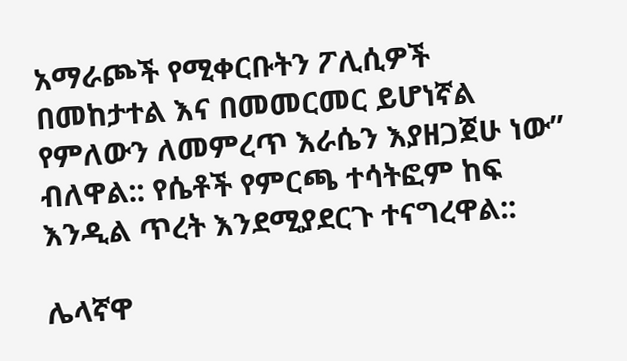አማራጮች የሚቀርቡትን ፖሊሲዎች በመከታተል እና በመመርመር ይሆነኛል የምለውን ለመምረጥ እራሴን እያዘጋጀሁ ነው” ብለዋል:: የሴቶች የምርጫ ተሳትፎም ከፍ እንዲል ጥረት እንደሚያደርጉ ተናግረዋል::

ሌላኛዋ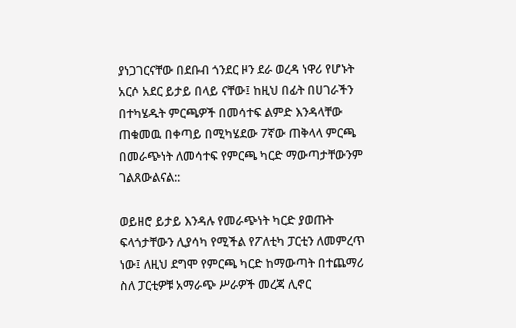ያነጋገርናቸው በደቡብ ጎንደር ዞን ደራ ወረዳ ነዋሪ የሆኑት አርሶ አደር ይታይ በላይ ናቸው፤ ከዚህ በፊት በሀገራችን በተካሄዱት ምርጫዎች በመሳተፍ ልምድ እንዳላቸው ጠቁመዉ በቀጣይ በሚካሄደው 7ኛው ጠቅላላ ምርጫ በመራጭነት ለመሳተፍ የምርጫ ካርድ ማውጣታቸውንም ገልጸውልናል::

ወይዘሮ ይታይ እንዳሉ የመራጭነት ካርድ ያወጡት ፍላጎታቸውን ሊያሳካ የሚችል የፖለቲካ ፓርቲን ለመምረጥ ነው፤ ለዚህ ደግሞ የምርጫ ካርድ ከማውጣት በተጨማሪ ስለ ፓርቲዎቹ አማራጭ ሥራዎች መረጃ ሊኖር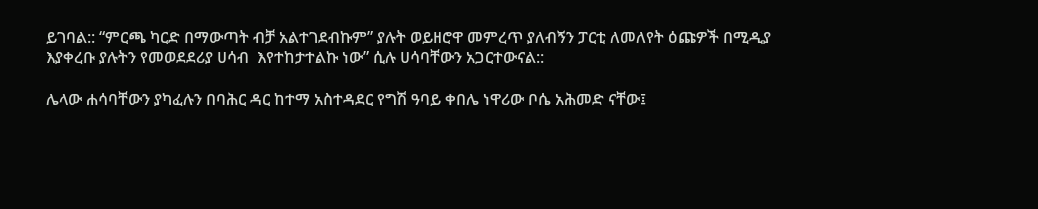ይገባል:: “ምርጫ ካርድ በማውጣት ብቻ አልተገደብኩም” ያሉት ወይዘሮዋ መምረጥ ያለብኝን ፓርቲ ለመለየት ዕጩዎች በሚዲያ እያቀረቡ ያሉትን የመወደደሪያ ሀሳብ  እየተከታተልኩ ነው” ሲሉ ሀሳባቸውን አጋርተውናል::

ሌላው ሐሳባቸውን ያካፈሉን በባሕር ዳር ከተማ አስተዳደር የግሽ ዓባይ ቀበሌ ነዋሪው ቦሴ አሕመድ ናቸው፤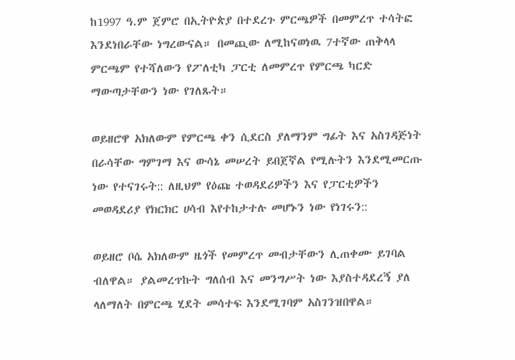ከ1997 ዓ.ም ጀምሮ በኢትዮጵያ በተደረጉ ምርጫዎች በመምረጥ ተሳትፎ እንደነበራቸው ነግረውናል። በመጪው ለሚከናወነዉ 7ተኛው ጠቅላላ ምርጫም የተሻለውን የፖለቲካ ፓርቲ ለመምረጥ የምርጫ ካርድ ማውጣታቸውን ነው የገለጹት።

ወይዘሮዋ አክለውም የምርጫ ቀን ሲደርስ ያለማንም ግፊት እና አስገዳጅነት በራሳቸው ግምገማ እና ውሳኔ መሠረት ይበጀኛል የሚሉትን እንደሚመርጡ ነው የተናገሩት:: ለዚህም የዕጩ ተወዳደሪዎችን እና የፓርቲዎችን መወዳደሪያ የክርክር ሀሳብ እየተከታተሉ መሆኑን ነው የነገሩን::

ወይዘሮ ቦሴ አክለውም ዜጎች የመምረጥ መብታቸውን ሊጠቀሙ ይገባል ብለዋል። ያልመረጥኩት ግለሰብ እና መንግሥት ነው እያስተዳደረኝ ያለ ላለማለት በምርጫ ሂደት መሳተፍ እንደሚገባም አስገንዝበዋል።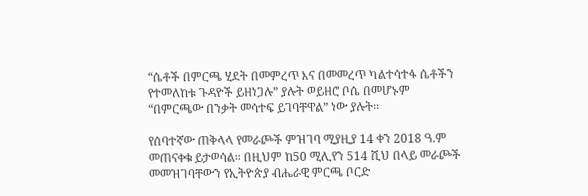“ሴቶች በምርጫ ሂደት በመምረጥ እና በመመረጥ ካልተሳተፋ ሴቶችን የተመለከቱ ጉዳዮች ይዘነጋሉ” ያሉት ወይዘሮ ቦሴ በመሆኑም “በምርጫው በንቃት መሳተፍ ይገባቸዋል” ነው ያሉት።

የሰባተኛው ጠቅላላ የመራጮች ምዝገባ ሚያዚያ 14 ቀን 2018 ዓ.ም መጠናቀቁ ይታወሳል። በዚህም ከ50 ሚሊየን 514 ሺህ በላይ መራጮች መመዝገባቸውን የኢትዮጵያ ብሔራዊ ምርጫ ቦርድ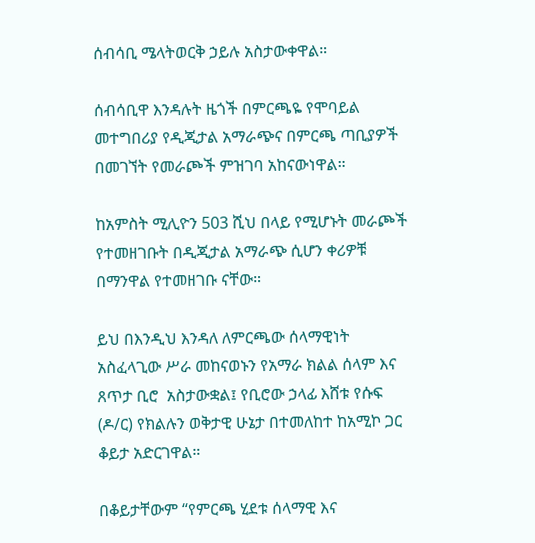ሰብሳቢ ሜላትወርቅ ኃይሉ አስታውቀዋል።

ሰብሳቢዋ እንዳሉት ዜጎች በምርጫዬ የሞባይል መተግበሪያ የዲጂታል አማራጭና በምርጫ ጣቢያዎች በመገኘት የመራጮች ምዝገባ አከናውነዋል።

ከአምስት ሚሊዮን 503 ሺህ በላይ የሚሆኑት መራጮች የተመዘገቡት በዲጂታል አማራጭ ሲሆን ቀሪዎቹ በማንዋል የተመዘገቡ ናቸው።

ይህ በእንዲህ እንዳለ ለምርጫው ሰላማዊነት አስፈላጊው ሥራ መከናወኑን የአማራ ክልል ሰላም እና ጸጥታ ቢሮ  አስታውቋል፤ የቢሮው ኃላፊ እሸቱ የሱፍ (ዶ/ር) የክልሉን ወቅታዊ ሁኔታ በተመለከተ ከአሚኮ ጋር ቆይታ አድርገዋል።

በቆይታቸውም “የምርጫ ሂደቱ ሰላማዊ እና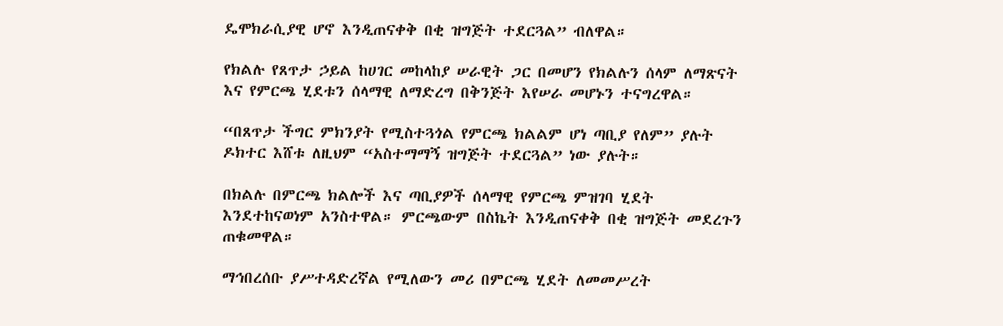ዴሞክራሲያዊ ሆኖ እንዲጠናቀቅ በቂ ዝግጅት ተደርጓል” ብለዋል።

የክልሉ የጸጥታ ኃይል ከሀገር መከላከያ ሠራዊት ጋር በመሆን የክልሉን ሰላም ለማጽናት እና የምርጫ ሂደቱን ሰላማዊ ለማድረግ በቅንጅት እየሠራ መሆኑን ተናግረዋል።

“በጸጥታ ችግር ምክንያት የሚስተጓጎል የምርጫ ክልልም ሆነ ጣቢያ የለም” ያሉት ዶክተር እሸቱ ለዚህም “አስተማማኝ ዝግጅት ተደርጓል” ነው ያሉት።

በክልሉ በምርጫ ክልሎች እና ጣቢያዎች ሰላማዊ የምርጫ ምዝገባ ሂደት እንደተከናወነም አንስተዋል። ምርጫውም በስኬት እንዲጠናቀቅ በቂ ዝግጅት መደረጉን ጠቁመዋል።

ማኅበረሰቡ ያሥተዳድረኛል የሚለውን መሪ በምርጫ ሂደት ለመመሥረት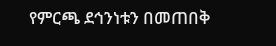የምርጫ ደኅንነቱን በመጠበቅ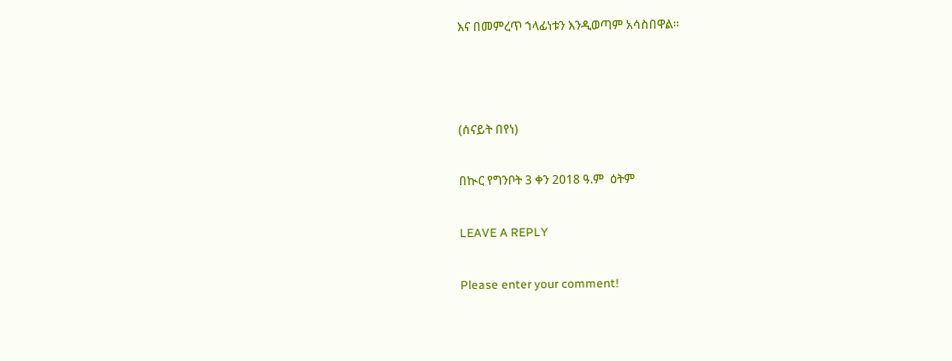እና በመምረጥ ኀላፊነቱን እንዲወጣም አሳስበዋል።



(ሰናይት በየነ)

በኲር የግንቦት 3 ቀን 2018 ዓ.ም  ዕትም

LEAVE A REPLY

Please enter your comment!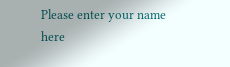Please enter your name here